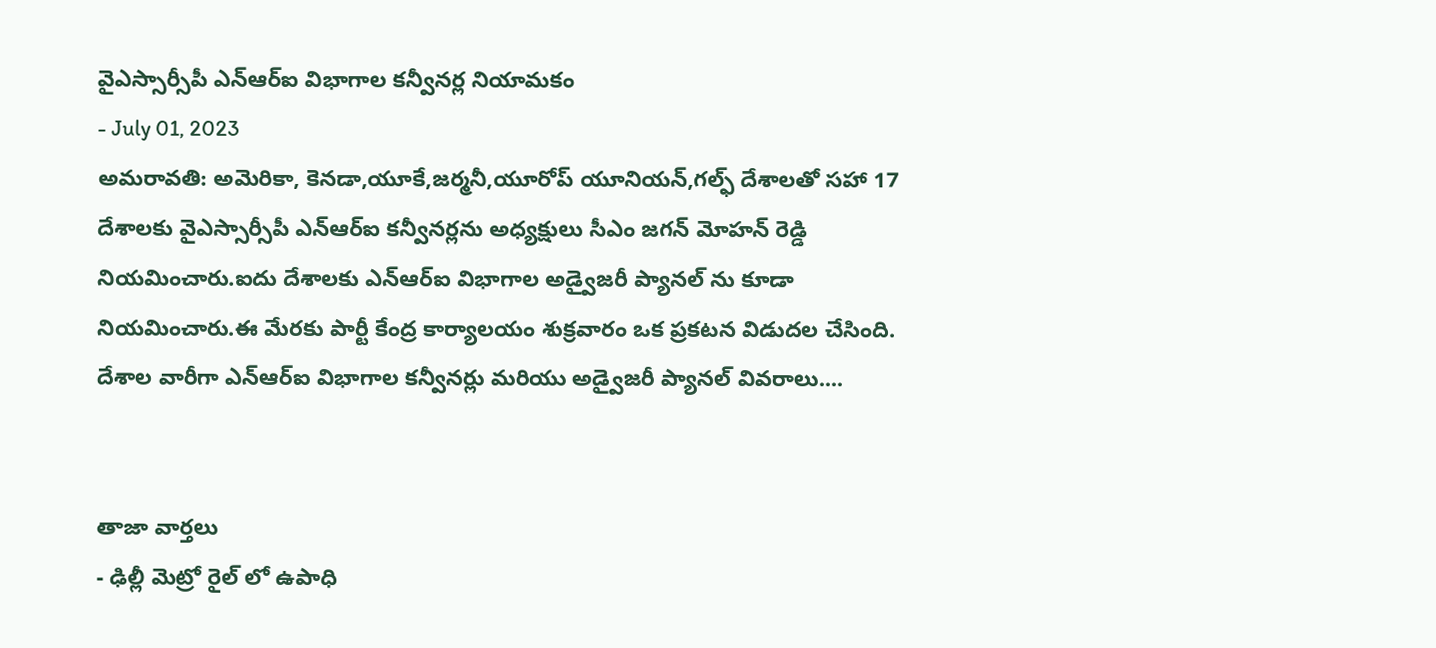వైఎస్సార్సీపీ ఎన్ఆర్ఐ విభాగాల కన్వీనర్ల నియామకం
- July 01, 2023
అమరావతి: అమెరికా, కెనడా,యూకే,జర్మనీ,యూరోప్ యూనియన్,గల్ఫ్ దేశాలతో సహా 17 దేశాలకు వైఎస్సార్సీపీ ఎన్ఆర్ఐ కన్వీనర్లను అధ్యక్షులు సీఎం జగన్ మోహన్ రెడ్డి నియమించారు.ఐదు దేశాలకు ఎన్ఆర్ఐ విభాగాల అడ్వైజరీ ప్యానల్ ను కూడా నియమించారు.ఈ మేరకు పార్టీ కేంద్ర కార్యాలయం శుక్రవారం ఒక ప్రకటన విడుదల చేసింది.
దేశాల వారీగా ఎన్ఆర్ఐ విభాగాల కన్వీనర్లు మరియు అడ్వైజరీ ప్యానల్ వివరాలు....


తాజా వార్తలు
- ఢిల్లీ మెట్రో రైల్ లో ఉపాధి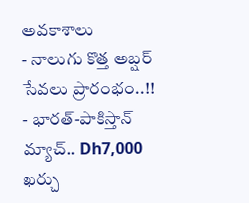అవకాశాలు
- నాలుగు కొత్త అబ్షర్ సేవలు ప్రారంభం..!!
- భారత్-పాకిస్తాన్ మ్యాచ్.. Dh7,000 ఖర్చు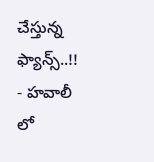చేస్తున్న ఫ్యాన్స్..!!
- హవాలీ లో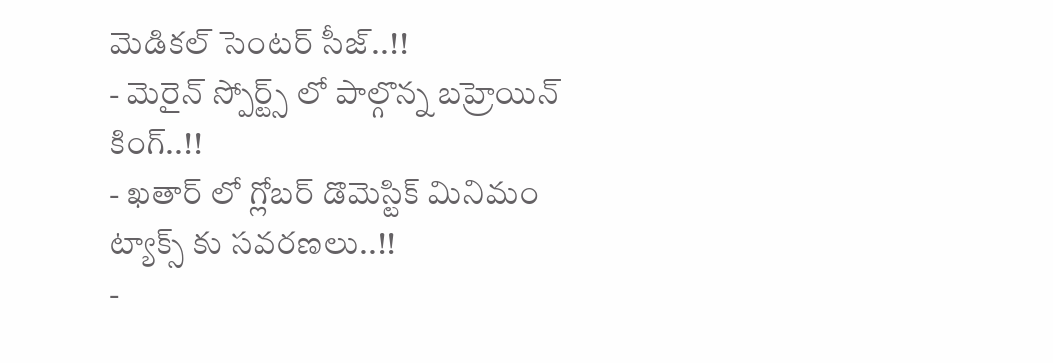మెడికల్ సెంటర్ సీజ్..!!
- మెరైన్ స్పోర్ట్స్ లో పాల్గొన్న బహ్రెయిన్ కింగ్..!!
- ఖతార్ లో గ్లోబర్ డొమెస్టిక్ మినిమం ట్యాక్స్ కు సవరణలు..!!
-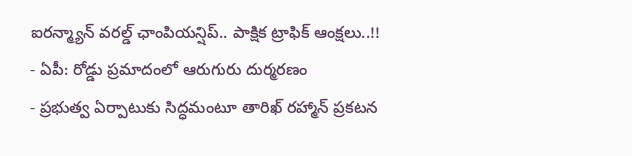ఐరన్మ్యాన్ వరల్డ్ ఛాంపియన్షిప్.. పాక్షిక ట్రాఫిక్ ఆంక్షలు..!!
- ఏపీ: రోడ్డు ప్రమాదంలో ఆరుగురు దుర్మరణం
- ప్రభుత్వ ఏర్పాటుకు సిద్ధమంటూ తారిఖ్ రహ్మాన్ ప్రకటన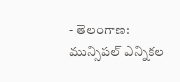- తెలంగాణ: మున్సిపల్ ఎన్నికల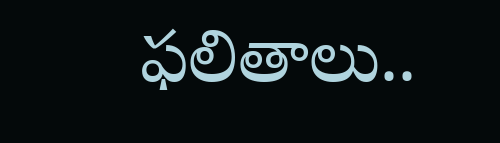ఫలితాలు..